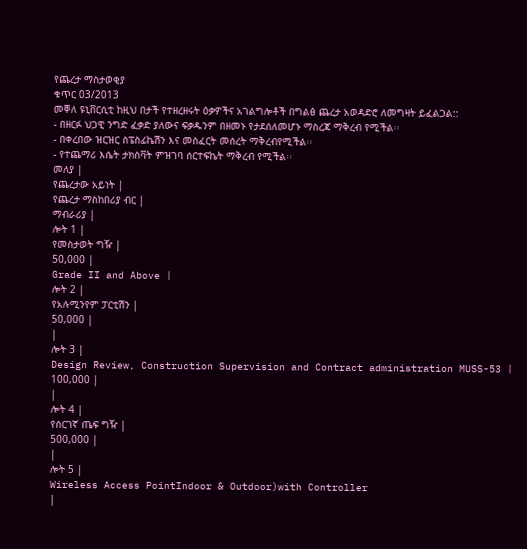የጨረታ ማስታወቂያ
ቁጥር 03/2013
መቐለ ዩኒቨርሲቲ ከዚህ በታች የተዘረዘሩት ዕቃዎችና አገልግሎቶች በግልፅ ጨረታ አወዳድሮ ለመግዛት ይፈልጋል::
- በዘርፉ ህጋዊ ንግድ ፈቃድ ያለውና ፍቃዱንም በዘመኑ የታደሰለመሆኑ ማስረጃ ማቅረብ የሚችል፡፡
- በቀረበው ዝርዝር ስፔስፊኬሽን እና መስፈርት መሰረት ማቅረብየሚችል፡፡
- የተጨማሪ እሴት ታክስቫት ምዝገባ ሰርተፍኬት ማቅረብ የሚችል፡፡
መለያ |
የጨረታው አይነት |
የጨረታ ማስከበሪያ ብር |
ማብራሪያ |
ሎት 1 |
የመስታወት ግዥ |
50,000 |
Grade II and Above |
ሎት 2 |
የአሉሚንየም ፓርቲሽን |
50,000 |
|
ሎት 3 |
Design Review, Construction Supervision and Contract administration MUSS-53 |
100,000 |
|
ሎት 4 |
የሰርገኛ ጤፍ ግዥ |
500,000 |
|
ሎት 5 |
Wireless Access PointIndoor & Outdoor)with Controller
|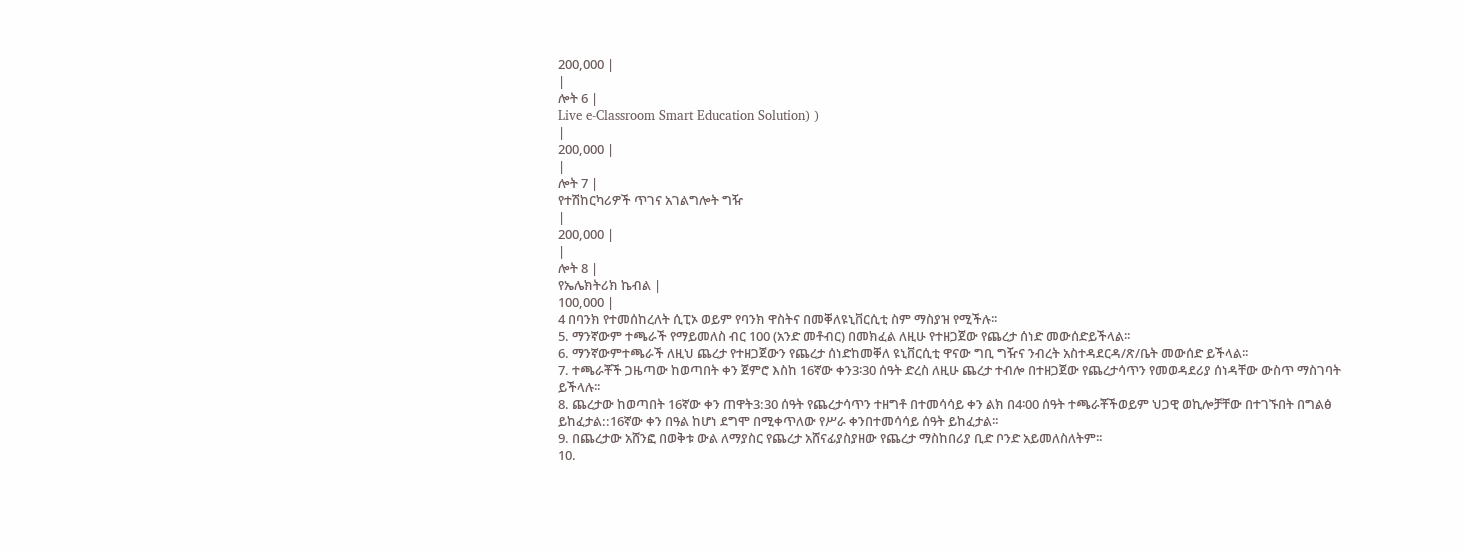200,000 |
|
ሎት 6 |
Live e-Classroom Smart Education Solution) )
|
200,000 |
|
ሎት 7 |
የተሽከርካሪዎች ጥገና አገልግሎት ግዥ
|
200,000 |
|
ሎት 8 |
የኤሌክትሪክ ኬብል |
100,000 |
4 በባንክ የተመሰከረለት ሲፒኦ ወይም የባንክ ዋስትና በመቐለዩኒቨርሲቲ ስም ማስያዝ የሚችሉ፡፡
5. ማንኛውም ተጫራች የማይመለስ ብር 100 (አንድ መቶብር) በመክፈል ለዚሁ የተዘጋጀው የጨረታ ሰነድ መውሰድይችላል፡፡
6. ማንኛውምተጫራች ለዚህ ጨረታ የተዘጋጀውን የጨረታ ሰነድከመቐለ ዩኒቨርሲቲ ዋናው ግቢ ግዥና ንብረት አስተዳደርዳ/ጽ/ቤት መውሰድ ይችላል፡፡
7. ተጫራቾች ጋዜጣው ከወጣበት ቀን ጀምሮ እስከ 16ኛው ቀን3፡30 ሰዓት ድረስ ለዚሁ ጨረታ ተብሎ በተዘጋጀው የጨረታሳጥን የመወዳደሪያ ሰነዳቸው ውስጥ ማስገባት ይችላሉ፡፡
8. ጨረታው ከወጣበት 16ኛው ቀን ጠዋት3:30 ሰዓት የጨረታሳጥን ተዘግቶ በተመሳሳይ ቀን ልክ በ4፡00 ሰዓት ተጫራቾችወይም ህጋዊ ወኪሎቻቸው በተገኙበት በግልፅ ይከፈታል::16ኛው ቀን በዓል ከሆነ ደግሞ በሚቀጥለው የሥራ ቀንበተመሳሳይ ሰዓት ይከፈታል፡፡
9. በጨረታው አሸንፎ በወቅቱ ውል ለማያስር የጨረታ አሸናፊያስያዘው የጨረታ ማስከበሪያ ቢድ ቦንድ አይመለስለትም፡፡
10.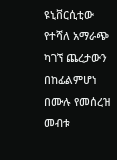ዩኒቨርሲቲው የተሻለ አማራጭ ካገኘ ጨረታውን በከፊልምሆነ በሙሉ የመሰረዝ መብቱ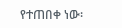የተጠበቀ ነው፡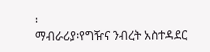፡
ማብራሪያ፡የግዥና ንብረት አስተዳደር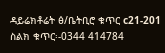ዳይሬክቶሬት ፅ/ቤትቢሮ ቁጥር c21-201
ስልክ ቁጥር፡-0344 414784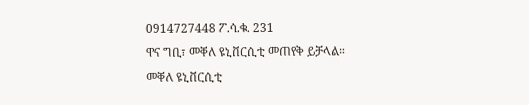0914727448 ፖ.ሳ.ቁ. 231
ዋና ግቢ፣ መቐለ ዩኒቨርሲቲ መጠየቅ ይቻላል።
መቐለ ዩኒቨርሲቲ